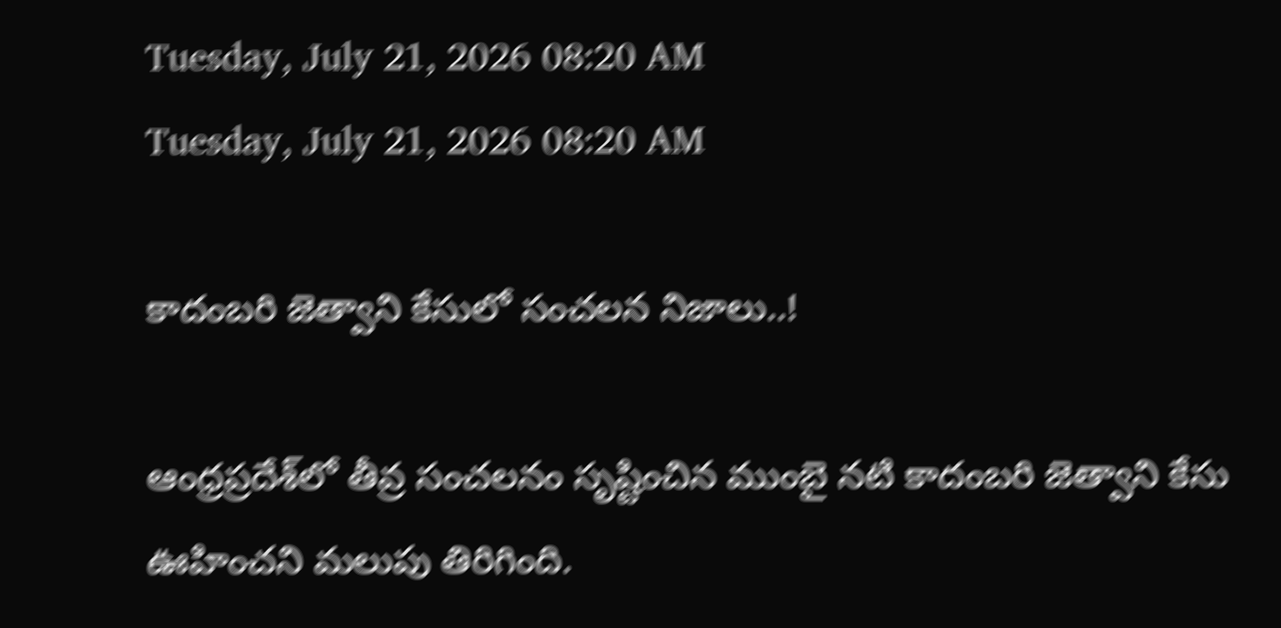Tuesday, July 21, 2026 08:20 AM
Tuesday, July 21, 2026 08:20 AM

కాదంబరి జెత్వాని కేసులో సంచలన నిజాలు..!

ఆంధ్రప్రదేశ్‌లో తీవ్ర సంచలనం సృష్టించిన ముంబై నటి కాదంబరి జెత్వాని కేసు ఊహించని మలుపు తిరిగింది.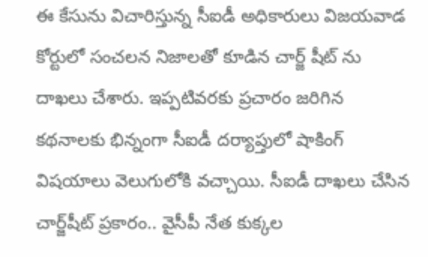ఈ కేసును విచారిస్తున్న సీఐడీ అధికారులు విజయవాడ కోర్టులో సంచలన నిజాలతో కూడిన చార్జ్‌ షీట్‌ ను దాఖలు చేశారు. ఇప్పటివరకు ప్రచారం జరిగిన కథనాలకు భిన్నంగా సీఐడీ దర్యాప్తులో షాకింగ్ విషయాలు వెలుగులోకి వచ్చాయి. సీఐడీ దాఖలు చేసిన చార్జ్‌షీట్ ప్రకారం.. వైసీపీ నేత కుక్కల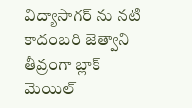విద్యాసాగర్‌ ను నటి కాదంబరి జెత్వాని తీవ్రంగా బ్లాక్‌ మెయిల్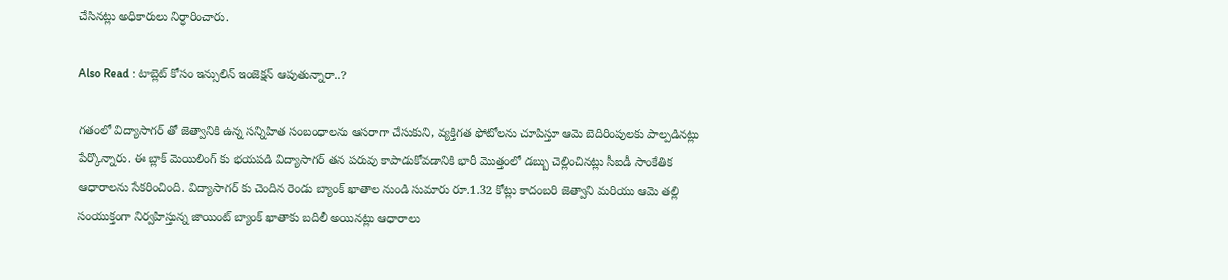చేసినట్లు అధికారులు నిర్ధారించారు.

Also Read : టాబ్లెట్ కోసం ఇన్సులిన్ ఇంజెక్షన్ ఆపుతున్నారా..?

గతంలో విద్యాసాగర్‌ తో జెత్వానికి ఉన్న సన్నిహిత సంబంధాలను ఆసరాగా చేసుకుని, వ్యక్తిగత ఫోటోలను చూపిస్తూ ఆమె బెదిరింపులకు పాల్పడినట్లు పేర్కొన్నారు. ఈ బ్లాక్‌ మెయిలింగ్‌ కు భయపడి విద్యాసాగర్ తన పరువు కాపాడుకోవడానికి భారీ మొత్తంలో డబ్బు చెల్లించినట్లు సీఐడీ సాంకేతిక ఆధారాలను సేకరించింది. విద్యాసాగర్‌ కు చెందిన రెండు బ్యాంక్ ఖాతాల నుండి సుమారు రూ.1.32 కోట్లు కాదంబరి జెత్వాని మరియు ఆమె తల్లి సంయుక్తంగా నిర్వహిస్తున్న జాయింట్ బ్యాంక్ ఖాతాకు బదిలీ అయినట్లు ఆధారాలు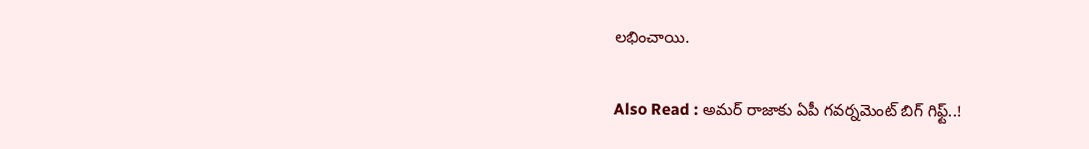లభించాయి.

Also Read : అమర్ రాజాకు ఏపీ గవర్నమెంట్ బిగ్ గిఫ్ట్..!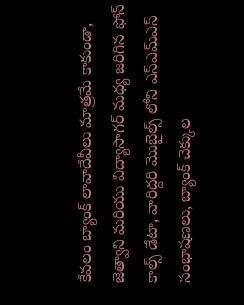కేవలం బ్యాంక్ లావాదేవీలు మాత్రమే కాకుండా, జెత్వాని మరియు విద్యాసాగర్ మధ్య జరిగిన ఫోన్ కాల్స్ డేటా, వారిద్దరి మొబైల్స్ లోని ఎస్ఎమ్ఎస్ సంభాషణలు, బ్యాంక్ చెక్కుల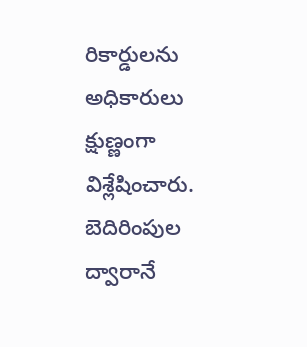రికార్డులను అధికారులు క్షుణ్ణంగా విశ్లేషించారు. బెదిరింపుల ద్వారానే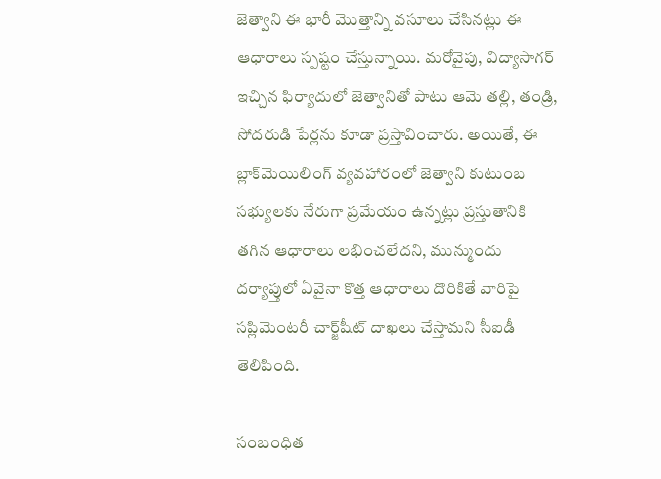జెత్వాని ఈ భారీ మొత్తాన్ని వసూలు చేసినట్లు ఈ ఆధారాలు స్పష్టం చేస్తున్నాయి. మరోవైపు, విద్యాసాగర్ ఇచ్చిన ఫిర్యాదులో జెత్వానితో పాటు ఆమె తల్లి, తండ్రి, సోదరుడి పేర్లను కూడా ప్రస్తావించారు. అయితే, ఈ బ్లాక్‌మెయిలింగ్ వ్యవహారంలో జెత్వాని కుటుంబ సభ్యులకు నేరుగా ప్రమేయం ఉన్నట్లు ప్రస్తుతానికి తగిన ఆధారాలు లభించలేదని, మున్ముందు దర్యాప్తులో ఏవైనా కొత్త ఆధారాలు దొరికితే వారిపై సప్లిమెంటరీ చార్జ్‌షీట్ దాఖలు చేస్తామని సీఐడీ తెలిపింది.

సంబంధిత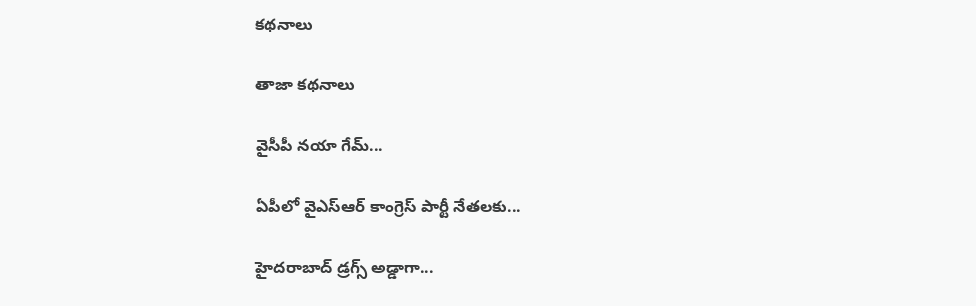కథనాలు

తాజా కథనాలు

వైసీపీ నయా గేమ్...

ఏపీలో వైఎస్ఆర్ కాంగ్రెస్ పార్టీ నేతలకు...

హైదరాబాద్ డ్రగ్స్ అడ్డాగా...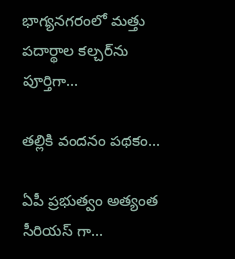భాగ్యనగరంలో మత్తు పదార్థాల కల్చర్‌ను పూర్తిగా...

తల్లికి వందనం పథకం...

ఏపీ ప్రభుత్వం అత్యంత సీరియస్ గా...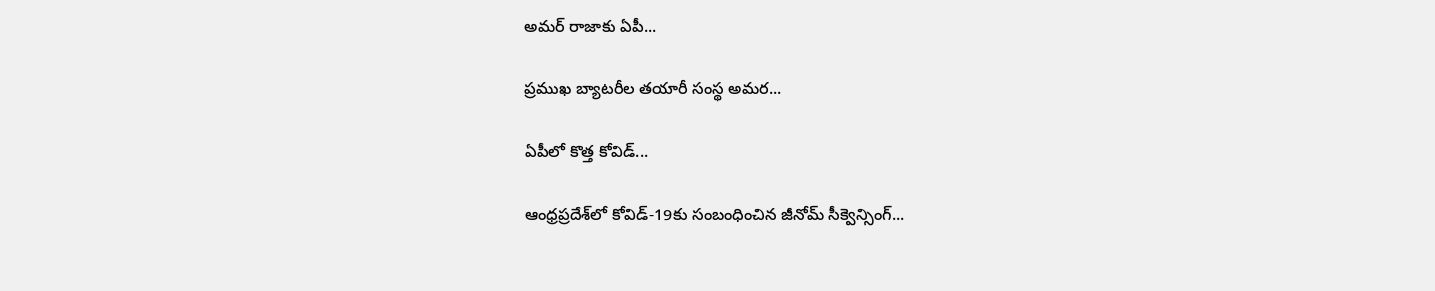అమర్ రాజాకు ఏపీ...

ప్రముఖ బ్యాటరీల తయారీ సంస్థ అమర...

ఏపీలో కొత్త కోవిడ్...

ఆంధ్రప్రదేశ్‌లో కోవిడ్-19కు సంబంధించిన జీనోమ్ సీక్వెన్సింగ్...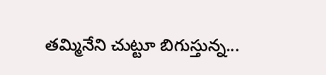తమ్మినేని చుట్టూ బిగుస్తున్న...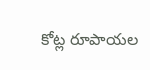కోట్ల రూపాయల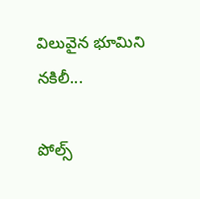విలువైన భూమిని నకిలీ...

పోల్స్